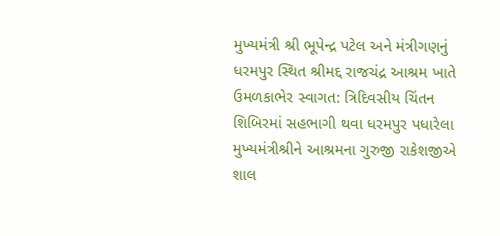મુખ્યમંત્રી શ્રી ભૂપેન્દ્ર પટેલ અને મંત્રીગણનું ધરમપુર સ્થિત શ્રીમદ્દ રાજચંદ્ર આશ્રમ ખાતે ઉમળકાભેર સ્વાગત: ત્રિદિવસીય ચિંતન શિબિરમાં સહભાગી થવા ધરમપુર પધારેલા મુખ્યમંત્રીશ્રીને આશ્રમના ગુરુજી રાકેશજીએ શાલ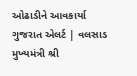ઓઢાડીને આવકાર્યા
ગુજરાત એલર્ટ | વલસાડ મુખ્યમંત્રી શ્રી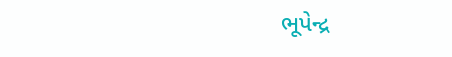ભૂપેન્દ્ર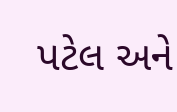પટેલ અને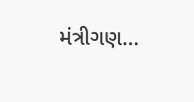મંત્રીગણ…